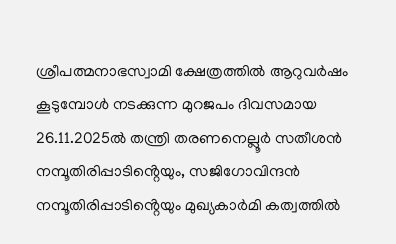ശ്രീപത്മനാഭസ്വാമി ക്ഷേത്രത്തിൽ ആറുവർഷം കൂടുമ്പോൾ നടക്കുന്ന മുറജപം ദിവസമായ 26.11.2025ൽ തന്ത്രി തരണനെല്ലൂർ സതീശൻ നമ്പൂതിരിപ്പാടിൻ്റെയും, സജിഗോവിന്ദൻ നമ്പൂതിരിപ്പാടിൻ്റെയും മുഖ്യകാർമി കത്വത്തിൽ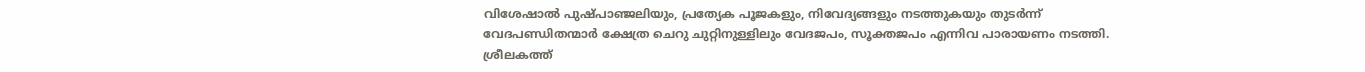വിശേഷാൽ പുഷ്പാഞ്ജലിയും, പ്രത്യേക പൂജകളും, നിവേദ്യങ്ങളും നടത്തുകയും തുടർന്ന് വേദപണ്ഡിതന്മാർ ക്ഷേത്ര ചെറു ചുറ്റിനുള്ളിലും വേദജപം, സൂക്തജപം എന്നിവ പാരായണം നടത്തി. ശ്രീലകത്ത്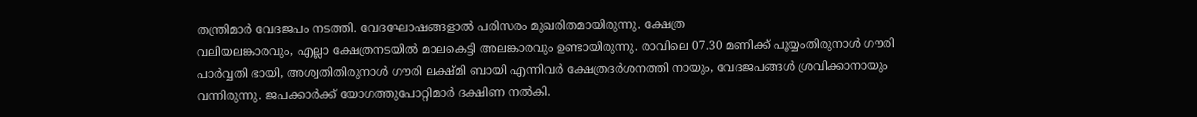തന്ത്രിമാർ വേദജപം നടത്തി. വേദഘോഷങ്ങളാൽ പരിസരം മുഖരിതമായിരുന്നു. ക്ഷേത്ര
വലിയലങ്കാരവും, എല്ലാ ക്ഷേത്രനടയിൽ മാലകെട്ടി അലങ്കാരവും ഉണ്ടായിരുന്നു. രാവിലെ 07.30 മണിക്ക് പൂയ്യംതിരുനാൾ ഗൗരി പാർവ്വതി ഭായി, അശ്വതിതിരുനാൾ ഗൗരി ലക്ഷ്മി ബായി എന്നിവർ ക്ഷേത്രദർശനത്തി നായും, വേദജപങ്ങൾ ശ്രവിക്കാനായും വന്നിരുന്നു. ജപക്കാർക്ക് യോഗത്തുപോറ്റിമാർ ദക്ഷിണ നൽകി.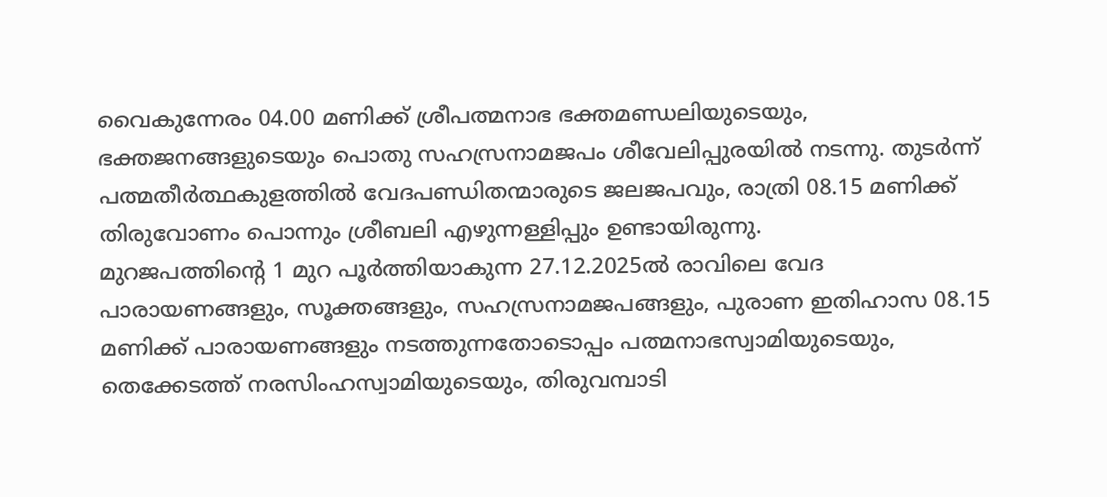വൈകുന്നേരം 04.00 മണിക്ക് ശ്രീപത്മനാഭ ഭക്തമണ്ഡലിയുടെയും, ഭക്തജനങ്ങളുടെയും പൊതു സഹസ്രനാമജപം ശീവേലിപ്പുരയിൽ നടന്നു. തുടർന്ന് പത്മതീർത്ഥകുളത്തിൽ വേദപണ്ഡിതന്മാരുടെ ജലജപവും, രാത്രി 08.15 മണിക്ക് തിരുവോണം പൊന്നും ശ്രീബലി എഴുന്നള്ളിപ്പും ഉണ്ടായിരുന്നു.
മുറജപത്തിൻ്റെ 1 മുറ പൂർത്തിയാകുന്ന 27.12.2025ൽ രാവിലെ വേദ പാരായണങ്ങളും, സൂക്തങ്ങളും, സഹസ്രനാമജപങ്ങളും, പുരാണ ഇതിഹാസ 08.15 മണിക്ക് പാരായണങ്ങളും നടത്തുന്നതോടൊപ്പം പത്മനാഭസ്വാമിയുടെയും, തെക്കേടത്ത് നരസിംഹസ്വാമിയുടെയും, തിരുവമ്പാടി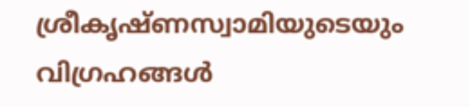ശ്രീകൃഷ്ണസ്വാമിയുടെയും വിഗ്രഹങ്ങൾ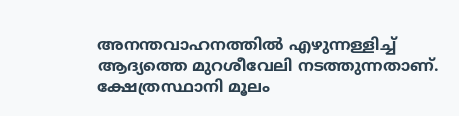അനന്തവാഹനത്തിൽ എഴുന്നള്ളിച്ച് ആദ്യത്തെ മുറശീവേലി നടത്തുന്നതാണ്. ക്ഷേത്രസ്ഥാനി മൂലം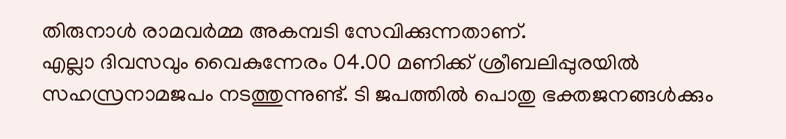തിരുനാൾ രാമവർമ്മ അകമ്പടി സേവിക്കുന്നതാണ്.
എല്ലാ ദിവസവും വൈകുന്നേരം 04.00 മണിക്ക് ശ്രീബലിപ്പുരയിൽ സഹസ്രനാമജപം നടത്തുന്നുണ്ട്. ടി ജപത്തിൽ പൊതു ഭക്തജനങ്ങൾക്കും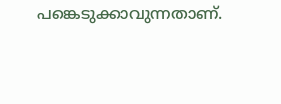പങ്കെടുക്കാവുന്നതാണ്.